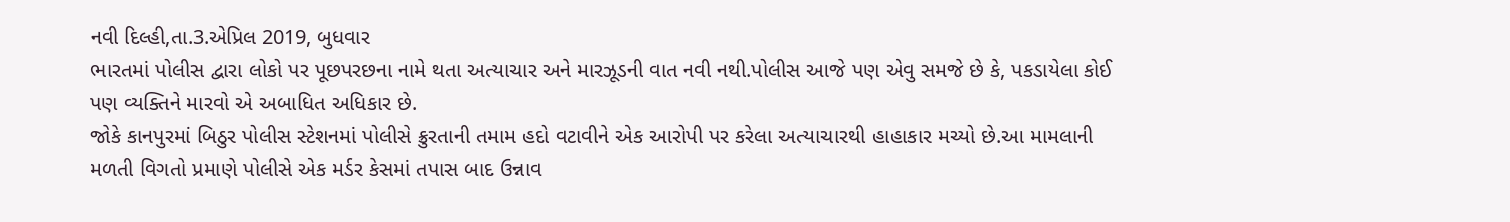નવી દિલ્હી,તા.3.એપ્રિલ 2019, બુધવાર
ભારતમાં પોલીસ દ્વારા લોકો પર પૂછપરછના નામે થતા અત્યાચાર અને મારઝૂડની વાત નવી નથી.પોલીસ આજે પણ એવુ સમજે છે કે, પકડાયેલા કોઈ પણ વ્યક્તિને મારવો એ અબાધિત અધિકાર છે.
જોકે કાનપુરમાં બિઠુર પોલીસ સ્ટેશનમાં પોલીસે ક્રુરતાની તમામ હદો વટાવીને એક આરોપી પર કરેલા અત્યાચારથી હાહાકાર મચ્યો છે.આ મામલાની મળતી વિગતો પ્રમાણે પોલીસે એક મર્ડર કેસમાં તપાસ બાદ ઉન્નાવ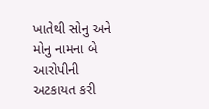ખાતેથી સોનુ અને મોનુ નામના બે આરોપીની અટકાયત કરી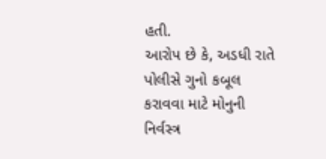હતી.
આરોપ છે કે, અડધી રાતે પોલીસે ગુનો કબૂલ કરાવવા માટે મોનુની નિર્વસ્ત્ર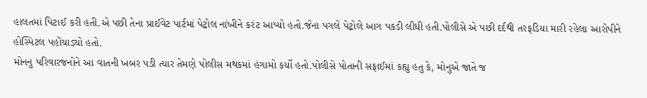હાલતમાં પિટાઈ કરી હતી.એ પછી તેના પ્રાઈવેટ પાર્ટમાં પેટ્રોલ નાંખીને કરંટ આપ્યો હતો.જેના પગલે પેટ્રોલે આગ પકડી લીધી હતી.પોલીસે એ પછી દર્દથી તરફડિયા મારી રહેલા આરોપીને હોસ્પિટલ પહોંચાડ્યો હતો.
મોનનુ પરિવારજનોને આ વાતની ખબર પડી ત્યાર તેમણે પોલીસ મથકમાં હંગામો કર્યો હતો.પોલીસે પોતાની સફાઈમાં કહ્યુ હતુ કે, મોનુએ જાતે જ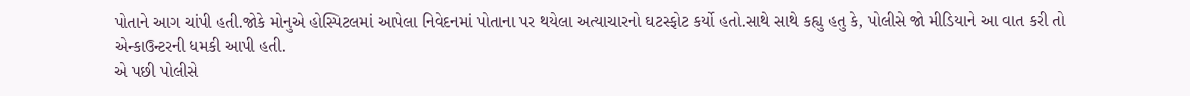પોતાને આગ ચાંપી હતી.જોકે મોનુએ હોસ્પિટલમાં આપેલા નિવેદનમાં પોતાના પર થયેલા અત્યાચારનો ઘટસ્ફોટ કર્યો હતો.સાથે સાથે કહ્યુ હતુ કે, પોલીસે જો મીડિયાને આ વાત કરી તો એન્કાઉન્ટરની ધમકી આપી હતી.
એ પછી પોલીસે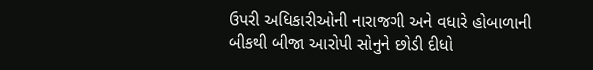ઉપરી અધિકારીઓની નારાજગી અને વધારે હોબાળાની બીકથી બીજા આરોપી સોનુને છોડી દીધો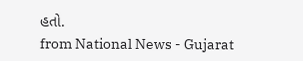હતો.
from National News - Gujarat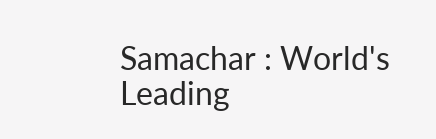Samachar : World's Leading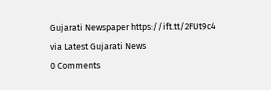Gujarati Newspaper https://ift.tt/2FUt9c4
via Latest Gujarati News
0 Comments